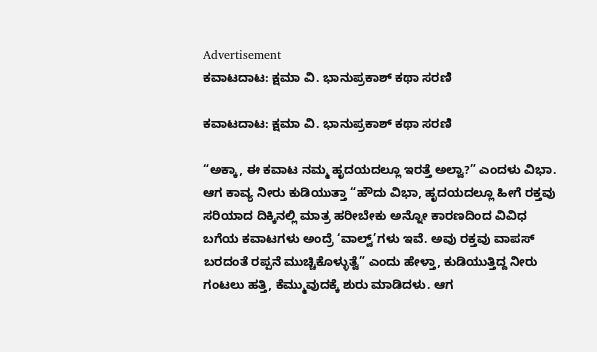Advertisement
ಕವಾಟದಾಟ: ಕ್ಷಮಾ ವಿ. ಭಾನುಪ್ರಕಾಶ್ ಕಥಾ ಸರಣಿ

ಕವಾಟದಾಟ: ಕ್ಷಮಾ ವಿ. ಭಾನುಪ್ರಕಾಶ್ ಕಥಾ ಸರಣಿ

“ಅಕ್ಕಾ, ಈ ಕವಾಟ ನಮ್ಮ ಹೃದಯದಲ್ಲೂ ಇರತ್ತೆ ಅಲ್ವಾ?” ಎಂದಳು ವಿಭಾ. ಆಗ ಕಾವ್ಯ ನೀರು ಕುಡಿಯುತ್ತಾ “ಹೌದು ವಿಭಾ, ಹೃದಯದಲ್ಲೂ ಹೀಗೆ ರಕ್ತವು ಸರಿಯಾದ ದಿಕ್ಕಿನಲ್ಲಿ ಮಾತ್ರ ಹರೀಬೇಕು ಅನ್ನೋ ಕಾರಣದಿಂದ ವಿವಿಧ ಬಗೆಯ ಕವಾಟಗಳು ಅಂದ್ರೆ ‘ವಾಲ್ವ್’ಗಳು ಇವೆ. ಅವು ರಕ್ತವು ವಾಪಸ್ ಬರದಂತೆ ರಪ್ಪನೆ ಮುಚ್ಚಿಕೊಳ್ಳುತ್ವೆ” ಎಂದು ಹೇಳ್ತಾ, ಕುಡಿಯುತ್ತಿದ್ದ ನೀರು ಗಂಟಲು ಹತ್ತಿ, ಕೆಮ್ಮುವುದಕ್ಕೆ ಶುರು ಮಾಡಿದಳು. ಆಗ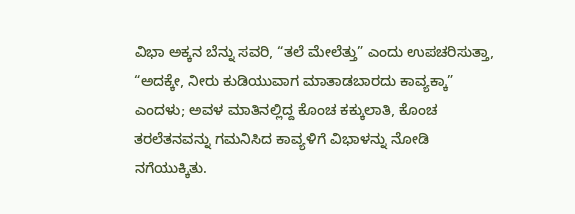ವಿಭಾ ಅಕ್ಕನ ಬೆನ್ನು ಸವರಿ, “ತಲೆ ಮೇಲೆತ್ತು” ಎಂದು ಉಪಚರಿಸುತ್ತಾ, “ಅದಕ್ಕೇ, ನೀರು ಕುಡಿಯುವಾಗ ಮಾತಾಡಬಾರದು ಕಾವ್ಯಕ್ಕಾ” ಎಂದಳು; ಅವಳ ಮಾತಿನಲ್ಲಿದ್ದ ಕೊಂಚ ಕಕ್ಕುಲಾತಿ, ಕೊಂಚ ತರಲೆತನವನ್ನು ಗಮನಿಸಿದ ಕಾವ್ಯಳಿಗೆ ವಿಭಾಳನ್ನು ನೋಡಿ ನಗೆಯುಕ್ಕಿತು.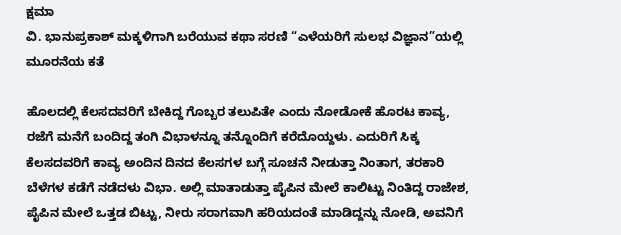ಕ್ಷಮಾ
ವಿ. ಭಾನುಪ್ರಕಾಶ್‌ ಮಕ್ಕಳಿಗಾಗಿ ಬರೆಯುವ ಕಥಾ ಸರಣಿ “ಎಳೆಯರಿಗೆ ಸುಲಭ ವಿಜ್ಞಾನ”ಯಲ್ಲಿ ಮೂರನೆಯ ಕತೆ

ಹೊಲದಲ್ಲಿ ಕೆಲಸದವರಿಗೆ ಬೇಕಿದ್ದ ಗೊಬ್ಬರ ತಲುಪಿತೇ ಎಂದು ನೋಡೋಕೆ ಹೊರಟ ಕಾವ್ಯ, ರಜೆಗೆ ಮನೆಗೆ ಬಂದಿದ್ದ ತಂಗಿ ವಿಭಾಳನ್ನೂ ತನ್ನೊಂದಿಗೆ ಕರೆದೊಯ್ದಳು. ಎದುರಿಗೆ ಸಿಕ್ಕ ಕೆಲಸದವರಿಗೆ ಕಾವ್ಯ ಅಂದಿನ ದಿನದ ಕೆಲಸಗಳ ಬಗ್ಗೆ ಸೂಚನೆ ನೀಡುತ್ತಾ ನಿಂತಾಗ, ತರಕಾರಿ ಬೆಳೆಗಳ ಕಡೆಗೆ ನಡೆದಳು ವಿಭಾ. ಅಲ್ಲಿ ಮಾತಾಡುತ್ತಾ ಪೈಪಿನ ಮೇಲೆ ಕಾಲಿಟ್ಟು ನಿಂತಿದ್ದ ರಾಜೇಶ, ಪೈಪಿನ ಮೇಲೆ ಒತ್ತಡ ಬಿಟ್ಟು, ನೀರು ಸರಾಗವಾಗಿ ಹರಿಯದಂತೆ ಮಾಡಿದ್ದನ್ನು ನೋಡಿ, ಅವನಿಗೆ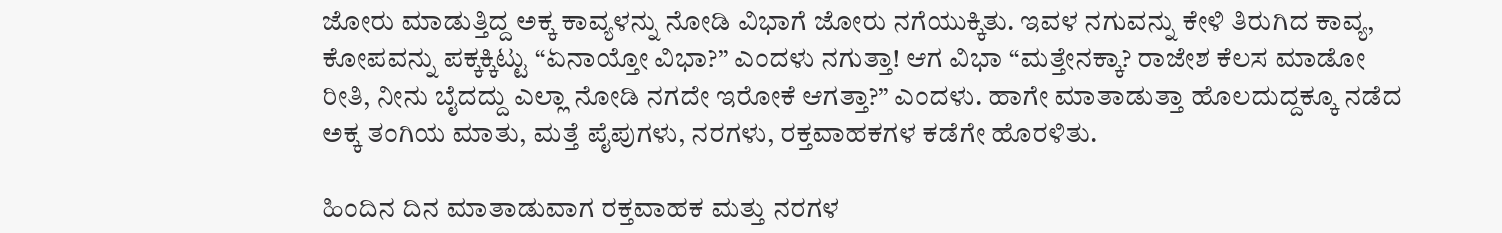ಜೋರು ಮಾಡುತ್ತಿದ್ದ ಅಕ್ಕ ಕಾವ್ಯಳನ್ನು ನೋಡಿ ವಿಭಾಗೆ ಜೋರು ನಗೆಯುಕ್ಕಿತು. ಇವಳ ನಗುವನ್ನು ಕೇಳಿ ತಿರುಗಿದ ಕಾವ್ಯ, ಕೋಪವನ್ನು ಪಕ್ಕಕ್ಕಿಟ್ಟು “ಏನಾಯ್ತೋ ವಿಭಾ?” ಎಂದಳು ನಗುತ್ತಾ! ಆಗ ವಿಭಾ “ಮತ್ತೇನಕ್ಕಾ? ರಾಜೇಶ ಕೆಲಸ ಮಾಡೋ ರೀತಿ, ನೀನು ಬೈದದ್ದು ಎಲ್ಲಾ ನೋಡಿ ನಗದೇ ಇರೋಕೆ ಆಗತ್ತಾ?” ಎಂದಳು. ಹಾಗೇ ಮಾತಾಡುತ್ತಾ ಹೊಲದುದ್ದಕ್ಕೂ ನಡೆದ ಅಕ್ಕ ತಂಗಿಯ ಮಾತು, ಮತ್ತೆ ಪೈಪುಗಳು, ನರಗಳು, ರಕ್ತವಾಹಕಗಳ ಕಡೆಗೇ ಹೊರಳಿತು.

ಹಿಂದಿನ ದಿನ ಮಾತಾಡುವಾಗ ರಕ್ತವಾಹಕ ಮತ್ತು ನರಗಳ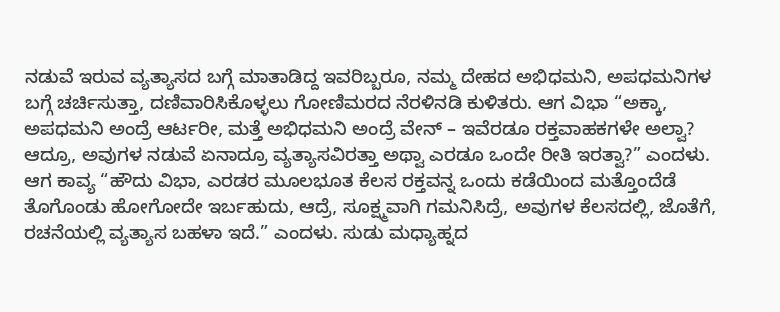ನಡುವೆ ಇರುವ ವ್ಯತ್ಯಾಸದ ಬಗ್ಗೆ ಮಾತಾಡಿದ್ದ ಇವರಿಬ್ಬರೂ, ನಮ್ಮ ದೇಹದ ಅಭಿಧಮನಿ, ಅಪಧಮನಿಗಳ ಬಗ್ಗೆ ಚರ್ಚಿಸುತ್ತಾ, ದಣಿವಾರಿಸಿಕೊಳ್ಳಲು ಗೋಣಿಮರದ ನೆರಳಿನಡಿ ಕುಳಿತರು. ಆಗ ವಿಭಾ “ಅಕ್ಕಾ, ಅಪಧಮನಿ ಅಂದ್ರೆ ಆರ್ಟರೀ, ಮತ್ತೆ ಅಭಿಧಮನಿ ಅಂದ್ರೆ ವೇನ್ – ಇವೆರಡೂ ರಕ್ತವಾಹಕಗಳೇ ಅಲ್ವಾ? ಆದ್ರೂ, ಅವುಗಳ ನಡುವೆ ಏನಾದ್ರೂ ವ್ಯತ್ಯಾಸವಿರತ್ತಾ ಅಥ್ವಾ ಎರಡೂ ಒಂದೇ ರೀತಿ ಇರತ್ವಾ?” ಎಂದಳು. ಆಗ ಕಾವ್ಯ “ಹೌದು ವಿಭಾ, ಎರಡರ ಮೂಲಭೂತ ಕೆಲಸ ರಕ್ತವನ್ನ ಒಂದು ಕಡೆಯಿಂದ ಮತ್ತೊಂದೆಡೆ ತೊಗೊಂಡು ಹೋಗೋದೇ ಇರ್ಬಹುದು, ಆದ್ರೆ, ಸೂಕ್ಷ್ಮವಾಗಿ ಗಮನಿಸಿದ್ರೆ, ಅವುಗಳ ಕೆಲಸದಲ್ಲಿ, ಜೊತೆಗೆ, ರಚನೆಯಲ್ಲಿ ವ್ಯತ್ಯಾಸ ಬಹಳಾ ಇದೆ.” ಎಂದಳು. ಸುಡು ಮಧ್ಯಾಹ್ನದ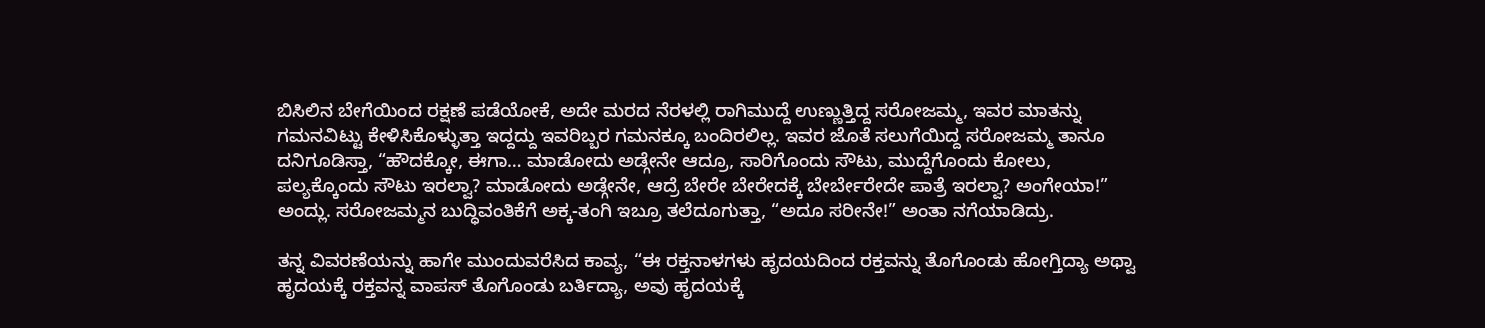ಬಿಸಿಲಿನ ಬೇಗೆಯಿಂದ ರಕ್ಷಣೆ ಪಡೆಯೋಕೆ, ಅದೇ ಮರದ ನೆರಳಲ್ಲಿ ರಾಗಿಮುದ್ದೆ ಉಣ್ಣುತ್ತಿದ್ದ ಸರೋಜಮ್ಮ, ಇವರ ಮಾತನ್ನು ಗಮನವಿಟ್ಟು ಕೇಳಿಸಿಕೊಳ್ಳುತ್ತಾ ಇದ್ದದ್ದು ಇವರಿಬ್ಬರ ಗಮನಕ್ಕೂ ಬಂದಿರಲಿಲ್ಲ. ಇವರ ಜೊತೆ ಸಲುಗೆಯಿದ್ದ ಸರೋಜಮ್ಮ ತಾನೂ ದನಿಗೂಡಿಸ್ತಾ, “ಹೌದಕ್ಕೋ, ಈಗಾ… ಮಾಡೋದು ಅಡ್ಗೇನೇ ಆದ್ರೂ, ಸಾರಿಗೊಂದು ಸೌಟು, ಮುದ್ದೆಗೊಂದು ಕೋಲು, ಪಲ್ಯಕ್ಕೊಂದು ಸೌಟು ಇರಲ್ವಾ? ಮಾಡೋದು ಅಡ್ಗೇನೇ, ಆದ್ರೆ ಬೇರೇ ಬೇರೇದಕ್ಕೆ ಬೇರ್ಬೇರೇದೇ ಪಾತ್ರೆ ಇರಲ್ವಾ? ಅಂಗೇಯಾ!” ಅಂದ್ಲು. ಸರೋಜಮ್ಮನ ಬುದ್ಧಿವಂತಿಕೆಗೆ ಅಕ್ಕ-ತಂಗಿ ಇಬ್ರೂ ತಲೆದೂಗುತ್ತಾ, “ಅದೂ ಸರೀನೇ!” ಅಂತಾ ನಗೆಯಾಡಿದ್ರು.

ತನ್ನ ವಿವರಣೆಯನ್ನು ಹಾಗೇ ಮುಂದುವರೆಸಿದ ಕಾವ್ಯ, “ಈ ರಕ್ತನಾಳಗಳು ಹೃದಯದಿಂದ ರಕ್ತವನ್ನು ತೊಗೊಂಡು ಹೋಗ್ತಿದ್ಯಾ ಅಥ್ವಾ ಹೃದಯಕ್ಕೆ ರಕ್ತವನ್ನ ವಾಪಸ್ ತೊಗೊಂಡು ಬರ್ತಿದ್ಯಾ, ಅವು ಹೃದಯಕ್ಕೆ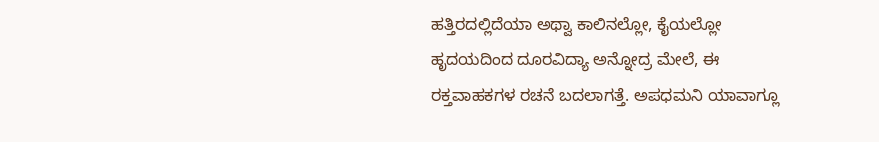ಹತ್ತಿರದಲ್ಲಿದೆಯಾ ಅಥ್ವಾ ಕಾಲಿನಲ್ಲೋ, ಕೈಯಲ್ಲೋ ಹೃದಯದಿಂದ ದೂರವಿದ್ಯಾ ಅನ್ನೋದ್ರ ಮೇಲೆ, ಈ ರಕ್ತವಾಹಕಗಳ ರಚನೆ ಬದಲಾಗತ್ತೆ. ಅಪಧಮನಿ ಯಾವಾಗ್ಲೂ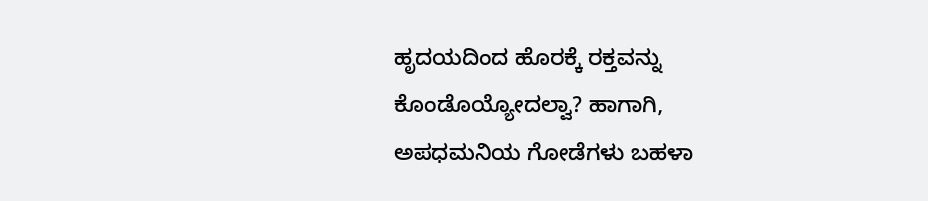ಹೃದಯದಿಂದ ಹೊರಕ್ಕೆ ರಕ್ತವನ್ನು ಕೊಂಡೊಯ್ಯೋದಲ್ವಾ? ಹಾಗಾಗಿ, ಅಪಧಮನಿಯ ಗೋಡೆಗಳು ಬಹಳಾ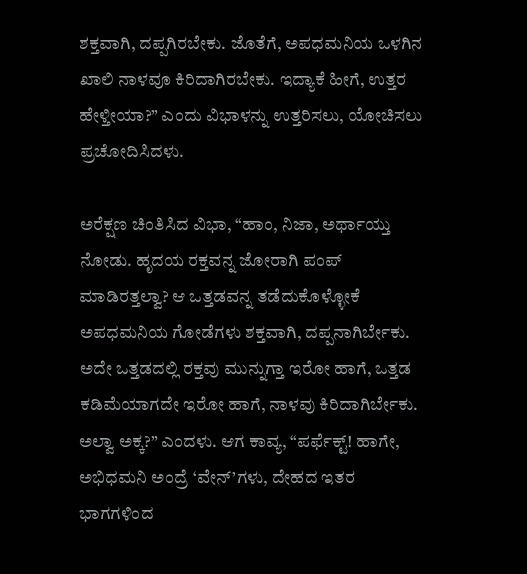ಶಕ್ತವಾಗಿ, ದಪ್ಪಗಿರಬೇಕು. ಜೊತೆಗೆ, ಅಪಧಮನಿಯ ಒಳಗಿನ ಖಾಲಿ ನಾಳವೂ ಕಿರಿದಾಗಿರಬೇಕು. ಇದ್ಯಾಕೆ ಹೀಗೆ, ಉತ್ತರ ಹೇಳ್ತೀಯಾ?” ಎಂದು ವಿಭಾಳನ್ನು ಉತ್ತರಿಸಲು, ಯೋಚಿಸಲು ಪ್ರಚೋದಿಸಿದಳು.

ಅರೆಕ್ಷಣ ಚಿಂತಿಸಿದ ವಿಭಾ, “ಹಾಂ, ನಿಜಾ, ಅರ್ಥಾಯ್ತು ನೋಡು. ಹೃದಯ ರಕ್ತವನ್ನ ಜೋರಾಗಿ ಪಂಪ್ ಮಾಡಿರತ್ತಲ್ವಾ? ಆ ಒತ್ತಡವನ್ನ ತಡೆದುಕೊಳ್ಳೋಕೆ ಅಪಧಮನಿಯ ಗೋಡೆಗಳು ಶಕ್ತವಾಗಿ, ದಪ್ಪನಾಗಿರ್ಬೇಕು. ಅದೇ ಒತ್ತಡದಲ್ಲಿ ರಕ್ತವು ಮುನ್ನುಗ್ತಾ ಇರೋ ಹಾಗೆ, ಒತ್ತಡ ಕಡಿಮೆಯಾಗದೇ ಇರೋ ಹಾಗೆ, ನಾಳವು ಕಿರಿದಾಗಿರ್ಬೇಕು. ಅಲ್ವಾ ಅಕ್ಕ?” ಎಂದಳು. ಆಗ ಕಾವ್ಯ, “ಪರ್ಫೆಕ್ಟ್! ಹಾಗೇ, ಅಭಿಧಮನಿ ಅಂದ್ರೆ ‘ವೇನ್’ಗಳು, ದೇಹದ ಇತರ ಭಾಗಗಳಿಂದ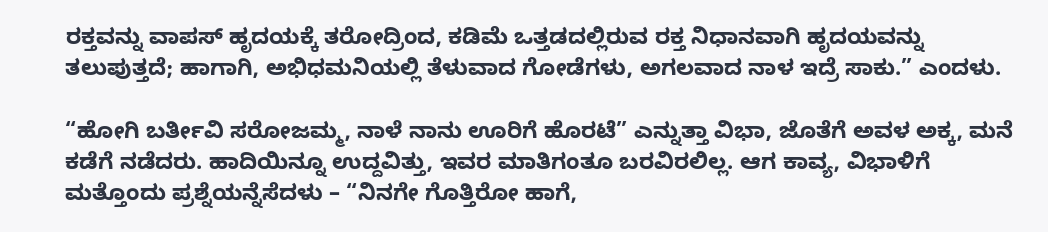ರಕ್ತವನ್ನು ವಾಪಸ್ ಹೃದಯಕ್ಕೆ ತರೋದ್ರಿಂದ, ಕಡಿಮೆ ಒತ್ತಡದಲ್ಲಿರುವ ರಕ್ತ ನಿಧಾನವಾಗಿ ಹೃದಯವನ್ನು ತಲುಪುತ್ತದೆ; ಹಾಗಾಗಿ, ಅಭಿಧಮನಿಯಲ್ಲಿ ತೆಳುವಾದ ಗೋಡೆಗಳು, ಅಗಲವಾದ ನಾಳ ಇದ್ರೆ ಸಾಕು.” ಎಂದಳು.

“ಹೋಗಿ ಬರ್ತೀವಿ ಸರೋಜಮ್ಮ, ನಾಳೆ ನಾನು ಊರಿಗೆ ಹೊರಟೆ” ಎನ್ನುತ್ತಾ ವಿಭಾ, ಜೊತೆಗೆ ಅವಳ ಅಕ್ಕ, ಮನೆ ಕಡೆಗೆ ನಡೆದರು. ಹಾದಿಯಿನ್ನೂ ಉದ್ದವಿತ್ತು, ಇವರ ಮಾತಿಗಂತೂ ಬರವಿರಲಿಲ್ಲ. ಆಗ ಕಾವ್ಯ, ವಿಭಾಳಿಗೆ ಮತ್ತೊಂದು ಪ್ರಶ್ನೆಯನ್ನೆಸೆದಳು – “ನಿನಗೇ ಗೊತ್ತಿರೋ ಹಾಗೆ,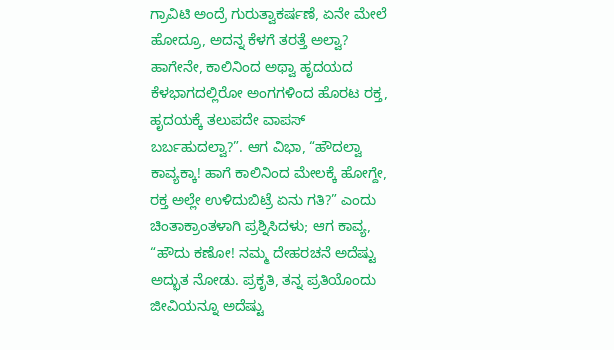ಗ್ರಾವಿಟಿ ಅಂದ್ರೆ ಗುರುತ್ವಾಕರ್ಷಣೆ, ಏನೇ ಮೇಲೆ ಹೋದ್ರೂ, ಅದನ್ನ ಕೆಳಗೆ ತರತ್ತೆ ಅಲ್ವಾ? ಹಾಗೇನೇ, ಕಾಲಿನಿಂದ ಅಥ್ವಾ ಹೃದಯದ ಕೆಳಭಾಗದಲ್ಲಿರೋ ಅಂಗಗಳಿಂದ ಹೊರಟ ರಕ್ತ, ಹೃದಯಕ್ಕೆ ತಲುಪದೇ ವಾಪಸ್ ಬರ್ಬಹುದಲ್ವಾ?”. ಆಗ ವಿಭಾ, “ಹೌದಲ್ವಾ ಕಾವ್ಯಕ್ಕಾ! ಹಾಗೆ ಕಾಲಿನಿಂದ ಮೇಲಕ್ಕೆ ಹೋಗ್ದೇ, ರಕ್ತ ಅಲ್ಲೇ ಉಳಿದುಬಿಟ್ರೆ ಏನು ಗತಿ?” ಎಂದು ಚಿಂತಾಕ್ರಾಂತಳಾಗಿ ಪ್ರಶ್ನಿಸಿದಳು; ಆಗ ಕಾವ್ಯ, “ಹೌದು ಕಣೋ! ನಮ್ಮ ದೇಹರಚನೆ ಅದೆಷ್ಟು ಅದ್ಭುತ ನೋಡು. ಪ್ರಕೃತಿ, ತನ್ನ ಪ್ರತಿಯೊಂದು ಜೀವಿಯನ್ನೂ ಅದೆಷ್ಟು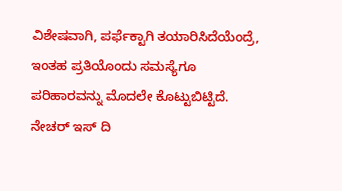ವಿಶೇಷವಾಗಿ, ಪರ್ಫೆಕ್ಟಾಗಿ ತಯಾರಿಸಿದೆಯೆಂದ್ರೆ, ಇಂತಹ ಪ್ರತಿಯೊಂದು ಸಮಸ್ಯೆಗೂ ಪರಿಹಾರವನ್ನು ಮೊದಲೇ ಕೊಟ್ಟುಬಿಟ್ಟಿದೆ. ನೇಚರ್ ಇಸ್ ದಿ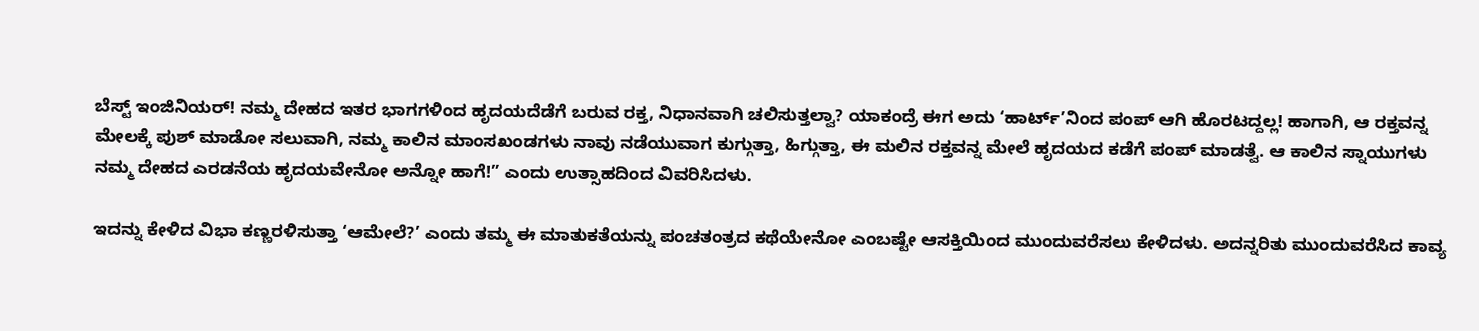ಬೆಸ್ಟ್ ಇಂಜಿನಿಯರ್! ನಮ್ಮ ದೇಹದ ಇತರ ಭಾಗಗಳಿಂದ ಹೃದಯದೆಡೆಗೆ ಬರುವ ರಕ್ತ, ನಿಧಾನವಾಗಿ ಚಲಿಸುತ್ತಲ್ವಾ? ಯಾಕಂದ್ರೆ ಈಗ ಅದು ‘ಹಾರ್ಟ್’ನಿಂದ ಪಂಪ್ ಆಗಿ ಹೊರಟದ್ದಲ್ಲ! ಹಾಗಾಗಿ, ಆ ರಕ್ತವನ್ನ ಮೇಲಕ್ಕೆ ಪುಶ್ ಮಾಡೋ ಸಲುವಾಗಿ, ನಮ್ಮ ಕಾಲಿನ ಮಾಂಸಖಂಡಗಳು ನಾವು ನಡೆಯುವಾಗ ಕುಗ್ಗುತ್ತಾ, ಹಿಗ್ಗುತ್ತಾ, ಈ ಮಲಿನ ರಕ್ತವನ್ನ ಮೇಲೆ ಹೃದಯದ ಕಡೆಗೆ ಪಂಪ್ ಮಾಡತ್ವೆ. ಆ ಕಾಲಿನ ಸ್ನಾಯುಗಳು ನಮ್ಮ ದೇಹದ ಎರಡನೆಯ ಹೃದಯವೇನೋ ಅನ್ನೋ ಹಾಗೆ!” ಎಂದು ಉತ್ಸಾಹದಿಂದ ವಿವರಿಸಿದಳು.

ಇದನ್ನು ಕೇಳಿದ ವಿಭಾ ಕಣ್ಣರಳಿಸುತ್ತಾ ‘ಆಮೇಲೆ?’ ಎಂದು ತಮ್ಮ ಈ ಮಾತುಕತೆಯನ್ನು ಪಂಚತಂತ್ರದ ಕಥೆಯೇನೋ ಎಂಬಷ್ಟೇ ಆಸಕ್ತಿಯಿಂದ ಮುಂದುವರೆಸಲು ಕೇಳಿದಳು. ಅದನ್ನರಿತು ಮುಂದುವರೆಸಿದ ಕಾವ್ಯ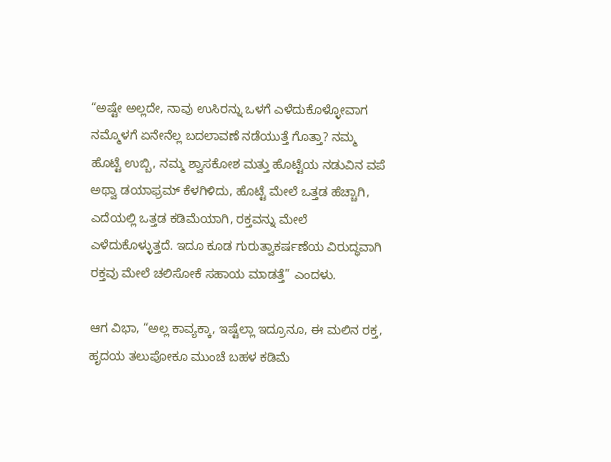“ಅಷ್ಟೇ ಅಲ್ಲದೇ, ನಾವು ಉಸಿರನ್ನು ಒಳಗೆ ಎಳೆದುಕೊಳ್ಳೋವಾಗ ನಮ್ಮೊಳಗೆ ಏನೇನೆಲ್ಲ ಬದಲಾವಣೆ ನಡೆಯುತ್ತೆ ಗೊತ್ತಾ? ನಮ್ಮ ಹೊಟ್ಟೆ ಉಬ್ಬಿ, ನಮ್ಮ ಶ್ವಾಸಕೋಶ ಮತ್ತು ಹೊಟ್ಟೆಯ ನಡುವಿನ ವಪೆ ಅಥ್ವಾ ಡಯಾಫ್ರಮ್ ಕೆಳಗಿಳಿದು, ಹೊಟ್ಟೆ ಮೇಲೆ ಒತ್ತಡ ಹೆಚ್ಚಾಗಿ, ಎದೆಯಲ್ಲಿ ಒತ್ತಡ ಕಡಿಮೆಯಾಗಿ, ರಕ್ತವನ್ನು ಮೇಲೆ ಎಳೆದುಕೊಳ್ಳುತ್ತದೆ. ಇದೂ ಕೂಡ ಗುರುತ್ವಾಕರ್ಷಣೆಯ ವಿರುದ್ಧವಾಗಿ ರಕ್ತವು ಮೇಲೆ ಚಲಿಸೋಕೆ ಸಹಾಯ ಮಾಡತ್ತೆ” ಎಂದಳು.

ಆಗ ವಿಭಾ, “ಅಲ್ಲ ಕಾವ್ಯಕ್ಕಾ, ಇಷ್ಟೆಲ್ಲಾ ಇದ್ರೂನೂ, ಈ ಮಲಿನ ರಕ್ತ, ಹೃದಯ ತಲುಪೋಕೂ ಮುಂಚೆ ಬಹಳ ಕಡಿಮೆ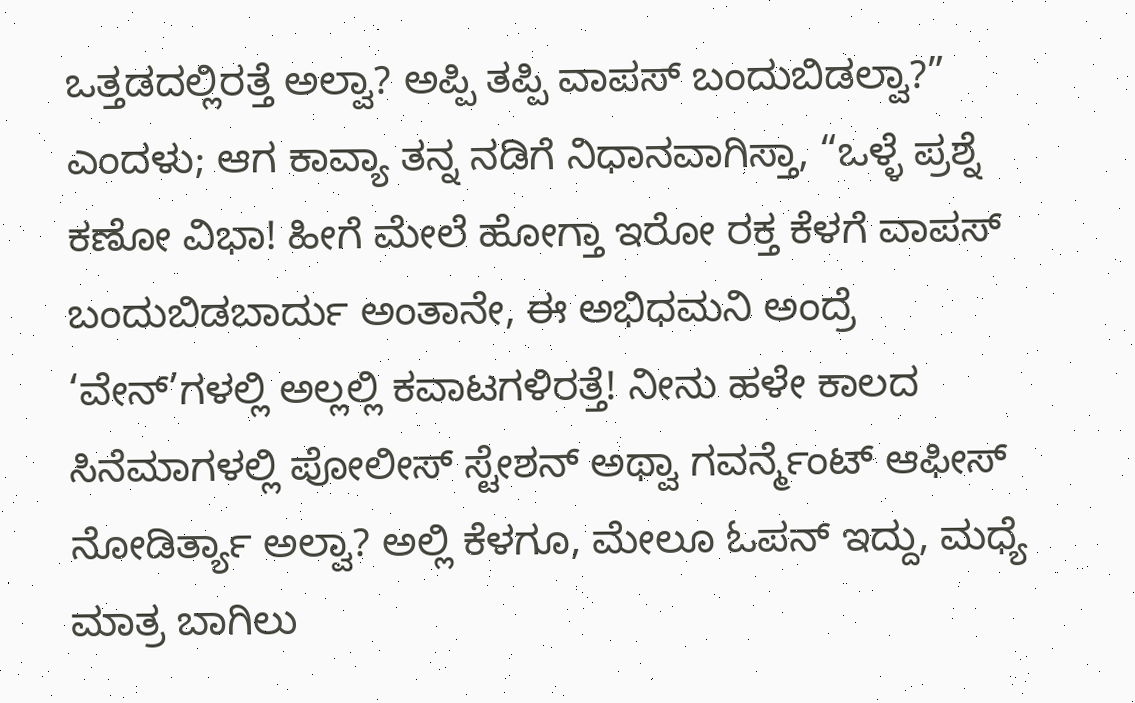ಒತ್ತಡದಲ್ಲಿರತ್ತೆ ಅಲ್ವಾ? ಅಪ್ಪಿ ತಪ್ಪಿ ವಾಪಸ್ ಬಂದುಬಿಡಲ್ವಾ?” ಎಂದಳು; ಆಗ ಕಾವ್ಯಾ ತನ್ನ ನಡಿಗೆ ನಿಧಾನವಾಗಿಸ್ತಾ, “ಒಳ್ಳೆ ಪ್ರಶ್ನೆ ಕಣೋ ವಿಭಾ! ಹೀಗೆ ಮೇಲೆ ಹೋಗ್ತಾ ಇರೋ ರಕ್ತ ಕೆಳಗೆ ವಾಪಸ್ ಬಂದುಬಿಡಬಾರ್ದು ಅಂತಾನೇ, ಈ ಅಭಿಧಮನಿ ಅಂದ್ರೆ ‘ವೇನ್’ಗಳಲ್ಲಿ ಅಲ್ಲಲ್ಲಿ ಕವಾಟಗಳಿರತ್ತೆ! ನೀನು ಹಳೇ ಕಾಲದ ಸಿನೆಮಾಗಳಲ್ಲಿ ಪೋಲೀಸ್ ಸ್ಟೇಶನ್ ಅಥ್ವಾ ಗವರ್ನ್ಮೆಂಟ್ ಆಫೀಸ್ ನೋಡಿರ್ತ್ಯಾ ಅಲ್ವಾ? ಅಲ್ಲಿ ಕೆಳಗೂ, ಮೇಲೂ ಓಪನ್ ಇದ್ದು, ಮಧ್ಯೆ ಮಾತ್ರ ಬಾಗಿಲು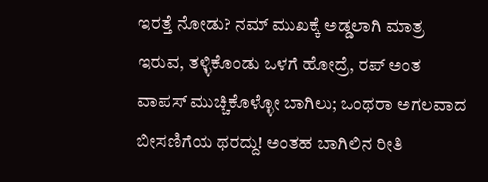ಇರತ್ತೆ ನೋಡು? ನಮ್ ಮುಖಕ್ಕೆ ಅಡ್ಡಲಾಗಿ ಮಾತ್ರ ಇರುವ, ತಳ್ಳಿಕೊಂಡು ಒಳಗೆ ಹೋದ್ರೆ, ರಪ್ ಅಂತ ವಾಪಸ್ ಮುಚ್ಚಿಕೊಳ್ಳೋ ಬಾಗಿಲು; ಒಂಥರಾ ಅಗಲವಾದ ಬೀಸಣಿಗೆಯ ಥರದ್ದು! ಅಂತಹ ಬಾಗಿಲಿನ ರೀತಿ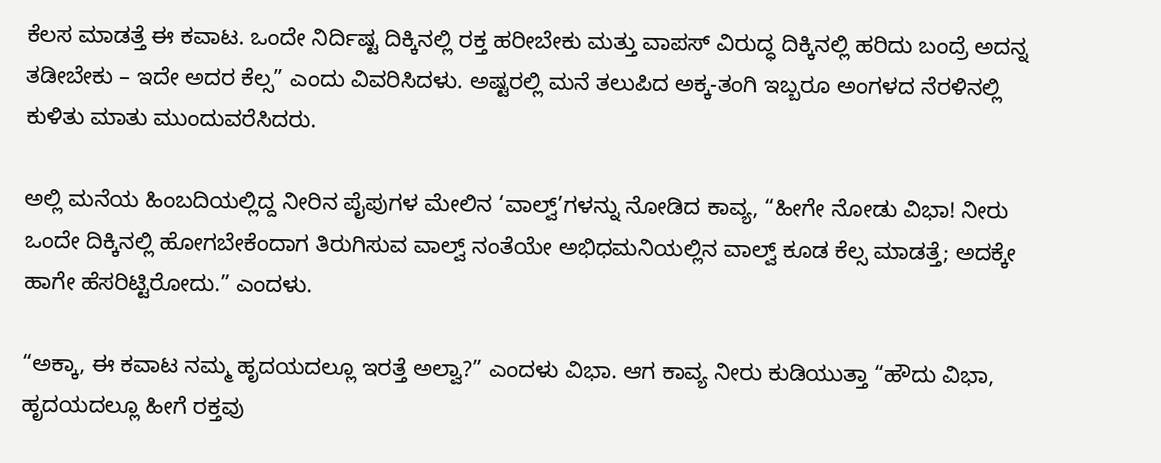ಕೆಲಸ ಮಾಡತ್ತೆ ಈ ಕವಾಟ. ಒಂದೇ ನಿರ್ದಿಷ್ಟ ದಿಕ್ಕಿನಲ್ಲಿ ರಕ್ತ ಹರೀಬೇಕು ಮತ್ತು ವಾಪಸ್ ವಿರುದ್ಧ ದಿಕ್ಕಿನಲ್ಲಿ ಹರಿದು ಬಂದ್ರೆ ಅದನ್ನ ತಡೀಬೇಕು – ಇದೇ ಅದರ ಕೆಲ್ಸ” ಎಂದು ವಿವರಿಸಿದಳು. ಅಷ್ಟರಲ್ಲಿ ಮನೆ ತಲುಪಿದ ಅಕ್ಕ-ತಂಗಿ ಇಬ್ಬರೂ ಅಂಗಳದ ನೆರಳಿನಲ್ಲಿ ಕುಳಿತು ಮಾತು ಮುಂದುವರೆಸಿದರು.

ಅಲ್ಲಿ ಮನೆಯ ಹಿಂಬದಿಯಲ್ಲಿದ್ದ ನೀರಿನ ಪೈಪುಗಳ ಮೇಲಿನ ‘ವಾಲ್ವ್’ಗಳನ್ನು ನೋಡಿದ ಕಾವ್ಯ, “ಹೀಗೇ ನೋಡು ವಿಭಾ! ನೀರು ಒಂದೇ ದಿಕ್ಕಿನಲ್ಲಿ ಹೋಗಬೇಕೆಂದಾಗ ತಿರುಗಿಸುವ ವಾಲ್ವ್ ನಂತೆಯೇ ಅಭಿಧಮನಿಯಲ್ಲಿನ ವಾಲ್ವ್ ಕೂಡ ಕೆಲ್ಸ ಮಾಡತ್ತೆ; ಅದಕ್ಕೇ ಹಾಗೇ ಹೆಸರಿಟ್ಟಿರೋದು.” ಎಂದಳು.

“ಅಕ್ಕಾ, ಈ ಕವಾಟ ನಮ್ಮ ಹೃದಯದಲ್ಲೂ ಇರತ್ತೆ ಅಲ್ವಾ?” ಎಂದಳು ವಿಭಾ. ಆಗ ಕಾವ್ಯ ನೀರು ಕುಡಿಯುತ್ತಾ “ಹೌದು ವಿಭಾ, ಹೃದಯದಲ್ಲೂ ಹೀಗೆ ರಕ್ತವು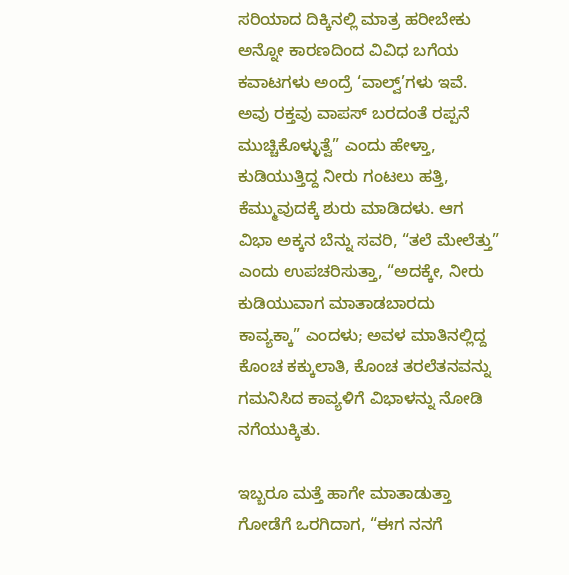ಸರಿಯಾದ ದಿಕ್ಕಿನಲ್ಲಿ ಮಾತ್ರ ಹರೀಬೇಕು ಅನ್ನೋ ಕಾರಣದಿಂದ ವಿವಿಧ ಬಗೆಯ ಕವಾಟಗಳು ಅಂದ್ರೆ ‘ವಾಲ್ವ್’ಗಳು ಇವೆ. ಅವು ರಕ್ತವು ವಾಪಸ್ ಬರದಂತೆ ರಪ್ಪನೆ ಮುಚ್ಚಿಕೊಳ್ಳುತ್ವೆ” ಎಂದು ಹೇಳ್ತಾ, ಕುಡಿಯುತ್ತಿದ್ದ ನೀರು ಗಂಟಲು ಹತ್ತಿ, ಕೆಮ್ಮುವುದಕ್ಕೆ ಶುರು ಮಾಡಿದಳು. ಆಗ ವಿಭಾ ಅಕ್ಕನ ಬೆನ್ನು ಸವರಿ, “ತಲೆ ಮೇಲೆತ್ತು” ಎಂದು ಉಪಚರಿಸುತ್ತಾ, “ಅದಕ್ಕೇ, ನೀರು ಕುಡಿಯುವಾಗ ಮಾತಾಡಬಾರದು ಕಾವ್ಯಕ್ಕಾ” ಎಂದಳು; ಅವಳ ಮಾತಿನಲ್ಲಿದ್ದ ಕೊಂಚ ಕಕ್ಕುಲಾತಿ, ಕೊಂಚ ತರಲೆತನವನ್ನು ಗಮನಿಸಿದ ಕಾವ್ಯಳಿಗೆ ವಿಭಾಳನ್ನು ನೋಡಿ ನಗೆಯುಕ್ಕಿತು.

ಇಬ್ಬರೂ ಮತ್ತೆ ಹಾಗೇ ಮಾತಾಡುತ್ತಾ ಗೋಡೆಗೆ ಒರಗಿದಾಗ, “ಈಗ ನನಗೆ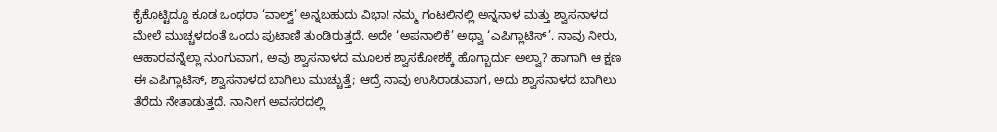ಕೈಕೊಟ್ಟಿದ್ದೂ ಕೂಡ ಒಂಥರಾ ‘ವಾಲ್ವ್’ ಅನ್ನಬಹುದು ವಿಭಾ! ನಮ್ಮ ಗಂಟಲಿನಲ್ಲಿ ಅನ್ನನಾಳ ಮತ್ತು ಶ್ವಾಸನಾಳದ ಮೇಲೆ ಮುಚ್ಚಳದಂತೆ ಒಂದು ಪುಟಾಣಿ ತುಂಡಿರುತ್ತದೆ. ಅದೇ ‘ಅಪನಾಲಿಕೆ’ ಅಥ್ವಾ ‘ಎಪಿಗ್ಲಾಟಿಸ್’. ನಾವು ನೀರು, ಆಹಾರವನ್ನೆಲ್ಲಾ ನುಂಗುವಾಗ, ಅವು ಶ್ವಾಸನಾಳದ ಮೂಲಕ ಶ್ವಾಸಕೋಶಕ್ಕೆ ಹೊಗ್ಬಾರ್ದು ಅಲ್ವಾ? ಹಾಗಾಗಿ ಆ ಕ್ಷಣ ಈ ಎಪಿಗ್ಲಾಟಿಸ್, ಶ್ವಾಸನಾಳದ ಬಾಗಿಲು ಮುಚ್ಚುತ್ತೆ; ಆದ್ರೆ ನಾವು ಉಸಿರಾಡುವಾಗ, ಅದು ಶ್ವಾಸನಾಳದ ಬಾಗಿಲು ತೆರೆದು ನೇತಾಡುತ್ತದೆ. ನಾನೀಗ ಅವಸರದಲ್ಲಿ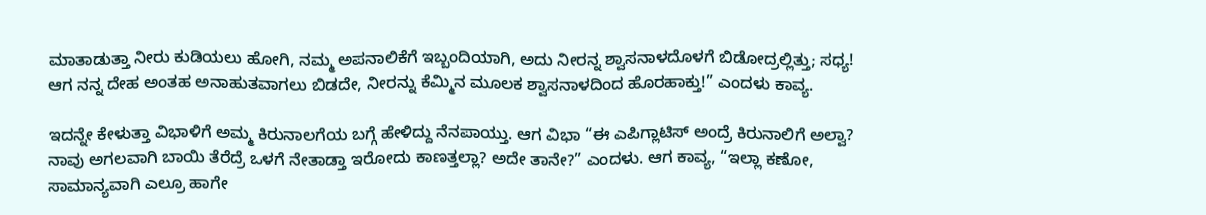ಮಾತಾಡುತ್ತಾ ನೀರು ಕುಡಿಯಲು ಹೋಗಿ, ನಮ್ಮ ಅಪನಾಲಿಕೆಗೆ ಇಬ್ಬಂದಿಯಾಗಿ, ಅದು ನೀರನ್ನ ಶ್ವಾಸನಾಳದೊಳಗೆ ಬಿಡೋದ್ರಲ್ಲಿತ್ತು; ಸಧ್ಯ! ಆಗ ನನ್ನ ದೇಹ ಅಂತಹ ಅನಾಹುತವಾಗಲು ಬಿಡದೇ, ನೀರನ್ನು ಕೆಮ್ಮಿನ ಮೂಲಕ ಶ್ವಾಸನಾಳದಿಂದ ಹೊರಹಾಕ್ತು!” ಎಂದಳು ಕಾವ್ಯ.

ಇದನ್ನೇ ಕೇಳುತ್ತಾ ವಿಭಾಳಿಗೆ ಅಮ್ಮ ಕಿರುನಾಲಗೆಯ ಬಗ್ಗೆ ಹೇಳಿದ್ದು ನೆನಪಾಯ್ತು. ಆಗ ವಿಭಾ “ಈ ಎಪಿಗ್ಲಾಟಿಸ್ ಅಂದ್ರೆ ಕಿರುನಾಲಿಗೆ ಅಲ್ವಾ? ನಾವು ಅಗಲವಾಗಿ ಬಾಯಿ ತೆರೆದ್ರೆ ಒಳಗೆ ನೇತಾಡ್ತಾ ಇರೋದು ಕಾಣತ್ತಲ್ಲಾ? ಅದೇ ತಾನೇ?” ಎಂದಳು. ಆಗ ಕಾವ್ಯ, “ಇಲ್ಲಾ ಕಣೋ, ಸಾಮಾನ್ಯವಾಗಿ ಎಲ್ರೂ ಹಾಗೇ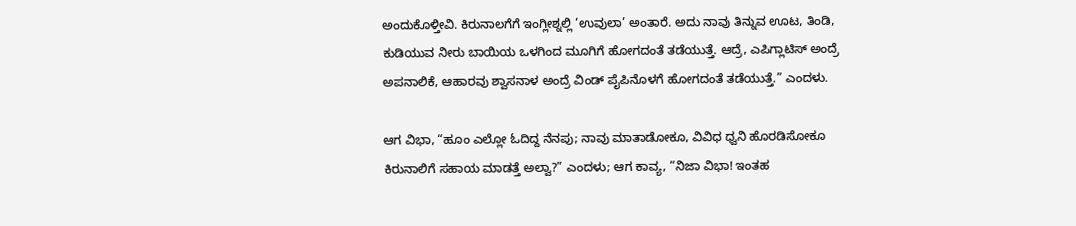ಅಂದುಕೊಳ್ತೀವಿ. ಕಿರುನಾಲಗೆಗೆ ಇಂಗ್ಲೀಶ್ನಲ್ಲಿ ‘ಉವುಲಾ’ ಅಂತಾರೆ. ಅದು ನಾವು ತಿನ್ನುವ ಊಟ, ತಿಂಡಿ, ಕುಡಿಯುವ ನೀರು ಬಾಯಿಯ ಒಳಗಿಂದ ಮೂಗಿಗೆ ಹೋಗದಂತೆ ತಡೆಯುತ್ತೆ. ಆದ್ರೆ, ಎಪಿಗ್ಲಾಟಿಸ್ ಅಂದ್ರೆ ಅಪನಾಲಿಕೆ, ಆಹಾರವು ಶ್ವಾಸನಾಳ ಅಂದ್ರೆ ವಿಂಡ್ ಪೈಪಿನೊಳಗೆ ಹೋಗದಂತೆ ತಡೆಯುತ್ತೆ.” ಎಂದಳು.

ಆಗ ವಿಭಾ, “ಹೂಂ ಎಲ್ಲೋ ಓದಿದ್ದ ನೆನಪು; ನಾವು ಮಾತಾಡೋಕೂ, ವಿವಿಧ ಧ್ವನಿ ಹೊರಡಿಸೋಕೂ ಕಿರುನಾಲಿಗೆ ಸಹಾಯ ಮಾಡತ್ತೆ ಅಲ್ವಾ?” ಎಂದಳು; ಆಗ ಕಾವ್ಯ, “ನಿಜಾ ವಿಭಾ! ಇಂತಹ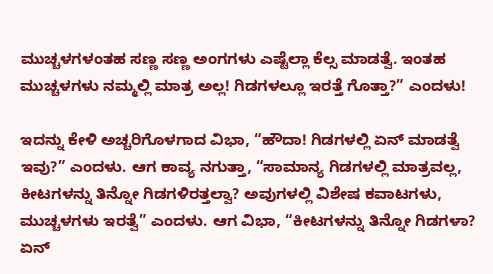ಮುಚ್ಚಳಗಳಂತಹ ಸಣ್ಣ ಸಣ್ಣ ಅಂಗಗಳು ಎಷ್ಟೆಲ್ಲಾ ಕೆಲ್ಸ ಮಾಡತ್ವೆ. ಇಂತಹ ಮುಚ್ಚಳಗಳು ನಮ್ಮಲ್ಲಿ ಮಾತ್ರ ಅಲ್ಲ! ಗಿಡಗಳಲ್ಲೂ ಇರತ್ತೆ ಗೊತ್ತಾ?” ಎಂದಳು!

ಇದನ್ನು ಕೇಳಿ ಅಚ್ಚರಿಗೊಳಗಾದ ವಿಭಾ, “ಹೌದಾ! ಗಿಡಗಳಲ್ಲಿ ಏನ್ ಮಾಡತ್ವೆ ಇವು?” ಎಂದಳು. ಆಗ ಕಾವ್ಯ ನಗುತ್ತಾ, “ಸಾಮಾನ್ಯ ಗಿಡಗಳಲ್ಲಿ ಮಾತ್ರವಲ್ಲ, ಕೀಟಗಳನ್ನು ತಿನ್ನೋ ಗಿಡಗಳಿರತ್ತಲ್ವಾ? ಅವುಗಳಲ್ಲಿ ವಿಶೇಷ ಕವಾಟಗಳು, ಮುಚ್ಚಳಗಳು ಇರತ್ವೆ” ಎಂದಳು. ಆಗ ವಿಭಾ, “ಕೀಟಗಳನ್ನು ತಿನ್ನೋ ಗಿಡಗಳಾ? ಏನ್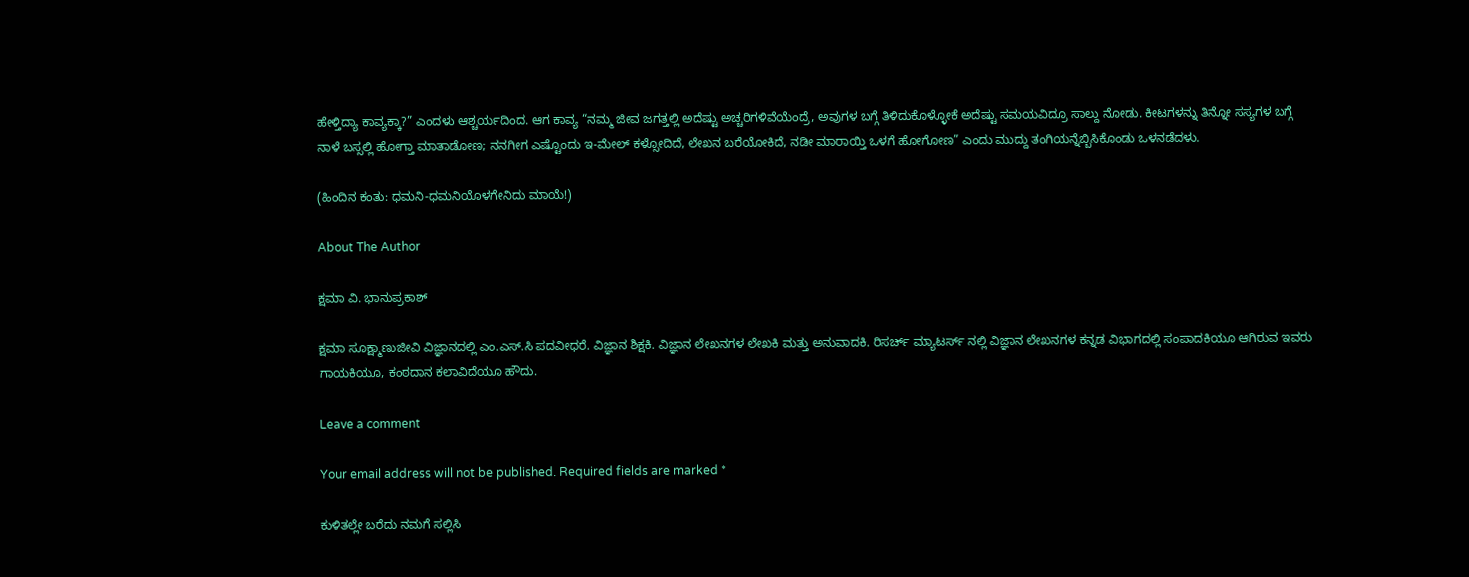ಹೇಳ್ತಿದ್ಯಾ ಕಾವ್ಯಕ್ಕಾ?” ಎಂದಳು ಆಶ್ಚರ್ಯದಿಂದ. ಆಗ ಕಾವ್ಯ “ನಮ್ಮ ಜೀವ ಜಗತ್ತಲ್ಲಿ ಅದೆಷ್ಟು ಅಚ್ಚರಿಗಳಿವೆಯೆಂದ್ರೆ, ಅವುಗಳ ಬಗ್ಗೆ ತಿಳಿದುಕೊಳ್ಳೋಕೆ ಅದೆಷ್ಟು ಸಮಯವಿದ್ರೂ ಸಾಲ್ದು ನೋಡು. ಕೀಟಗಳನ್ನು ತಿನ್ನೋ ಸಸ್ಯಗಳ ಬಗ್ಗೆ ನಾಳೆ ಬಸ್ಸಲ್ಲಿ ಹೋಗ್ತಾ ಮಾತಾಡೋಣ; ನನಗೀಗ ಎಷ್ಟೊಂದು ಇ-ಮೇಲ್ ಕಳ್ಸೋದಿದೆ, ಲೇಖನ ಬರೆಯೋಕಿದೆ, ನಡೀ ಮಾರಾಯ್ತಿ ಒಳಗೆ ಹೋಗೋಣ” ಎಂದು ಮುದ್ದು ತಂಗಿಯನ್ನೆಬ್ಬಿಸಿಕೊಂಡು ಒಳನಡೆದಳು.

(ಹಿಂದಿನ ಕಂತು: ಧಮನಿ-ಧಮನಿಯೊಳಗೇನಿದು ಮಾಯೆ!)

About The Author

ಕ್ಷಮಾ ವಿ. ಭಾನುಪ್ರಕಾಶ್

ಕ್ಷಮಾ ಸೂಕ್ಷ್ಮಾಣುಜೀವಿ ವಿಜ್ಞಾನದಲ್ಲಿ ಎಂ.ಎಸ್.ಸಿ ಪದವೀಧರೆ. ವಿಜ್ಞಾನ ಶಿಕ್ಷಕಿ. ವಿಜ್ಞಾನ ಲೇಖನಗಳ ಲೇಖಕಿ ಮತ್ತು ಅನುವಾದಕಿ. ರಿಸರ್ಚ್ ಮ್ಯಾಟರ್ಸ್ ನಲ್ಲಿ ವಿಜ್ಞಾನ ಲೇಖನಗಳ ಕನ್ನಡ ವಿಭಾಗದಲ್ಲಿ ಸಂಪಾದಕಿಯೂ ಆಗಿರುವ ಇವರು ಗಾಯಕಿಯೂ, ಕಂಠದಾನ ಕಲಾವಿದೆಯೂ ಹೌದು.

Leave a comment

Your email address will not be published. Required fields are marked *

ಕುಳಿತಲ್ಲೇ ಬರೆದು ನಮಗೆ ಸಲ್ಲಿಸಿ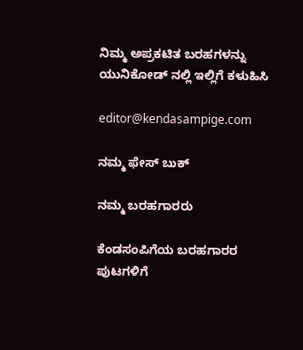ನಿಮ್ಮ ಅಪ್ರಕಟಿತ ಬರಹಗಳನ್ನು ಯುನಿಕೋಡ್ ನಲ್ಲಿ ಇಲ್ಲಿಗೆ ಕಳುಹಿಸಿ

editor@kendasampige.com

ನಮ್ಮ ಫೇಸ್ ಬುಕ್

ನಮ್ಮ ಬರಹಗಾರರು

ಕೆಂಡಸಂಪಿಗೆಯ ಬರಹಗಾರರ ಪುಟಗಳಿಗೆ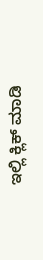ಇಲ್ಲಿ ಕ್ಲಿಕ್ ಮಾಡಿ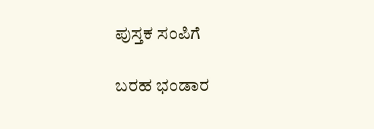ಪುಸ್ತಕ ಸಂಪಿಗೆ

ಬರಹ ಭಂಡಾರ